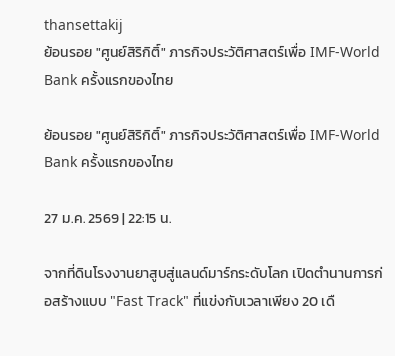thansettakij
ย้อนรอย "ศูนย์สิริกิติ์" ภารกิจประวัติศาสตร์เพื่อ IMF-World Bank ครั้งแรกของไทย

ย้อนรอย "ศูนย์สิริกิติ์" ภารกิจประวัติศาสตร์เพื่อ IMF-World Bank ครั้งแรกของไทย

27 ม.ค. 2569 | 22:15 น.

จากที่ดินโรงงานยาสูบสู่แลนด์มาร์กระดับโลก เปิดตำนานการก่อสร้างแบบ "Fast Track" ที่แข่งกับเวลาเพียง 20 เดื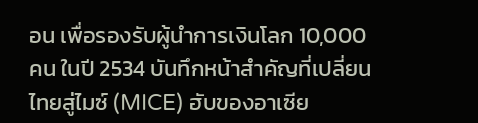อน เพื่อรองรับผู้นำการเงินโลก 10,000 คน ในปี 2534 บันทึกหน้าสำคัญที่เปลี่ยนไทยสู่ไมซ์ (MICE) ฮับของอาเซีย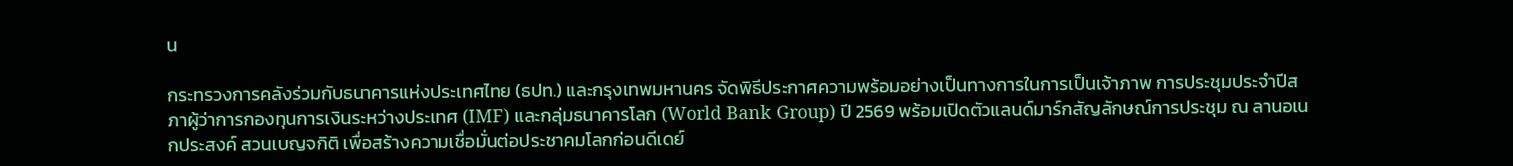น

กระทรวงการคลังร่วมกับธนาคารแห่งประเทศไทย (ธปท.) และกรุงเทพมหานคร จัดพิธีประกาศความพร้อมอย่างเป็นทางการในการเป็นเจ้าภาพ การประชุมประจำปีสภาผู้ว่าการกองทุนการเงินระหว่างประเทศ (IMF) และกลุ่มธนาคารโลก (World Bank Group) ปี 2569 พร้อมเปิดตัวแลนด์มาร์กสัญลักษณ์การประชุม ณ ลานอเนกประสงค์ สวนเบญจกิติ เพื่อสร้างความเชื่อมั่นต่อประชาคมโลกก่อนดีเดย์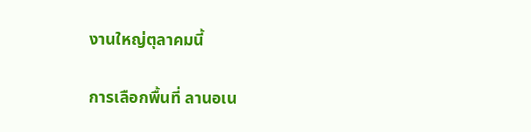งานใหญ่ตุลาคมนี้

การเลือกพื้นที่ ลานอเน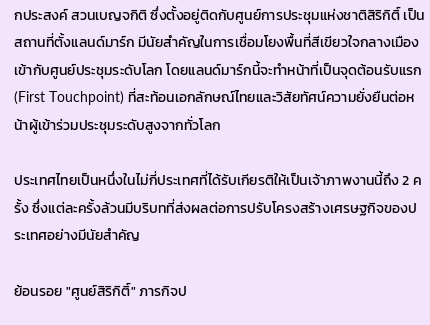กประสงค์ สวนเบญจกิติ ซึ่งตั้งอยู่ติดกับศูนย์การประชุมแห่งชาติสิริกิติ์ เป็นสถานที่ตั้งแลนด์มาร์ก มีนัยสำคัญในการเชื่อมโยงพื้นที่สีเขียวใจกลางเมืองเข้ากับศูนย์ประชุมระดับโลก โดยแลนด์มาร์กนี้จะทำหน้าที่เป็นจุดต้อนรับแรก (First Touchpoint) ที่สะท้อนเอกลักษณ์ไทยและวิสัยทัศน์ความยั่งยืนต่อหน้าผู้เข้าร่วมประชุมระดับสูงจากทั่วโลก

ประเทศไทยเป็นหนึ่งในไม่กี่ประเทศที่ได้รับเกียรติให้เป็นเจ้าภาพงานนี้ถึง 2 ครั้ง ซึ่งแต่ละครั้งล้วนมีบริบทที่ส่งผลต่อการปรับโครงสร้างเศรษฐกิจของประเทศอย่างมีนัยสำคัญ

ย้อนรอย "ศูนย์สิริกิติ์" ภารกิจป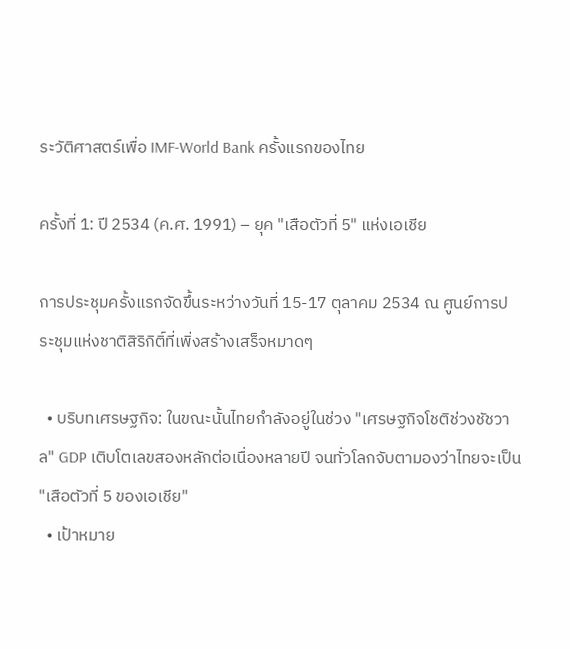ระวัติศาสตร์เพื่อ IMF-World Bank ครั้งแรกของไทย

ครั้งที่ 1: ปี 2534 (ค.ศ. 1991) – ยุค "เสือตัวที่ 5" แห่งเอเชีย

การประชุมครั้งแรกจัดขึ้นระหว่างวันที่ 15-17 ตุลาคม 2534 ณ ศูนย์การประชุมแห่งชาติสิริกิติ์ที่เพิ่งสร้างเสร็จหมาดๆ

  • บริบทเศรษฐกิจ: ในขณะนั้นไทยกำลังอยู่ในช่วง "เศรษฐกิจโชติช่วงชัชวาล" GDP เติบโตเลขสองหลักต่อเนื่องหลายปี จนทั่วโลกจับตามองว่าไทยจะเป็น "เสือตัวที่ 5 ของเอเชีย"
  • เป้าหมาย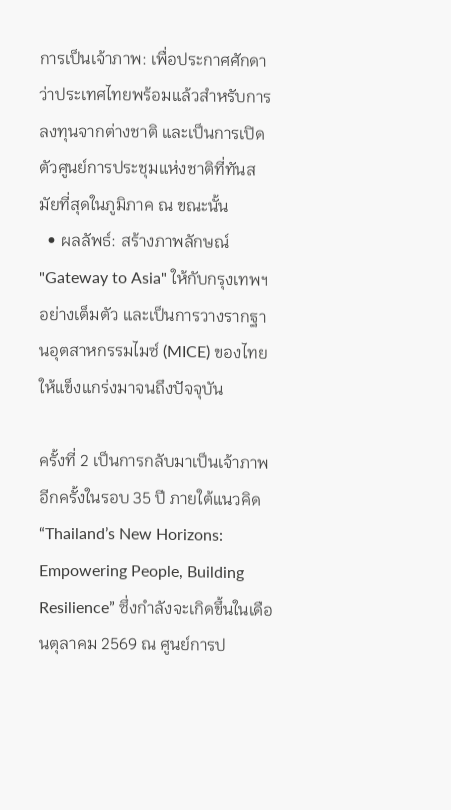การเป็นเจ้าภาพ: เพื่อประกาศศักดาว่าประเทศไทยพร้อมแล้วสำหรับการลงทุนจากต่างชาติ และเป็นการเปิดตัวศูนย์การประชุมแห่งชาติที่ทันสมัยที่สุดในภูมิภาค ณ ขณะนั้น
  • ผลลัพธ์: สร้างภาพลักษณ์ "Gateway to Asia" ให้กับกรุงเทพฯ อย่างเต็มตัว และเป็นการวางรากฐานอุตสาหกรรมไมซ์ (MICE) ของไทยให้แข็งแกร่งมาจนถึงปัจจุบัน

ครั้งที่ 2 เป็นการกลับมาเป็นเจ้าภาพอีกครั้งในรอบ 35 ปี ภายใต้แนวคิด “Thailand’s New Horizons: Empowering People, Building Resilience” ซึ่งกำลังจะเกิดขึ้นในเดือนตุลาคม 2569 ณ ศูนย์การป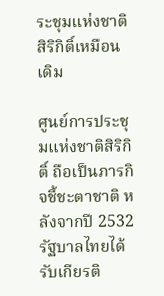ระชุมแห่งชาติสิริกิติ์เหมือนเดิม

ศูนย์การประชุมแห่งชาติสิริกิติ์ ถือเป็นภารกิจชี้ชะตาชาติ หลังจากปี 2532 รัฐบาลไทยได้รับเกียรติ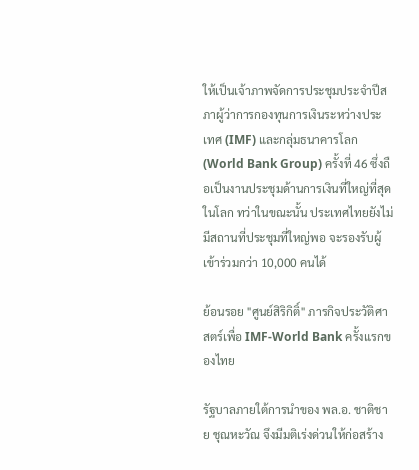ให้เป็นเจ้าภาพจัดการประชุมประจำปีสภาผู้ว่าการกองทุนการเงินระหว่างประเทศ (IMF) และกลุ่มธนาคารโลก (World Bank Group) ครั้งที่ 46 ซึ่งถือเป็นงานประชุมด้านการเงินที่ใหญ่ที่สุดในโลก ทว่าในขณะนั้น ประเทศไทยยังไม่มีสถานที่ประชุมที่ใหญ่พอ จะรองรับผู้เข้าร่วมกว่า 10,000 คนได้

ย้อนรอย "ศูนย์สิริกิติ์" ภารกิจประวัติศาสตร์เพื่อ IMF-World Bank ครั้งแรกของไทย

รัฐบาลภายใต้การนำของ พล.อ. ชาติชาย ชุณหะวัณ จึงมีมติเร่งด่วนให้ก่อสร้าง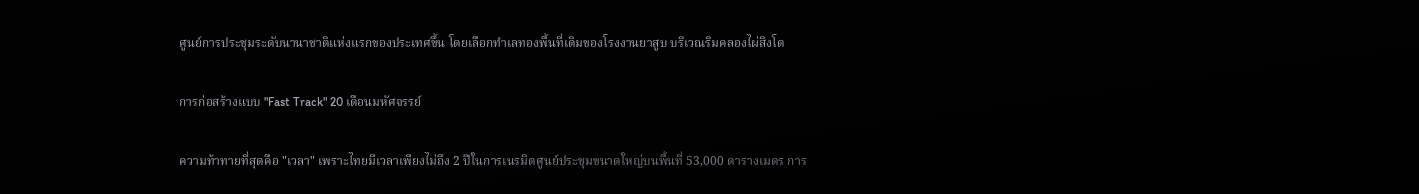ศูนย์การประชุมระดับนานาชาติแห่งแรกของประเทศขึ้น โดยเลือกทำเลทองพื้นที่เดิมของโรงงานยาสูบ บริเวณริมคลองไผ่สิงโต

การก่อสร้างแบบ "Fast Track" 20 เดือนมหัศจรรย์

ความท้าทายที่สุดคือ "เวลา" เพราะไทยมีเวลาเพียงไม่ถึง 2 ปีในการเนรมิตศูนย์ประชุมขนาดใหญ่บนพื้นที่ 53,000 ตารางเมตร การ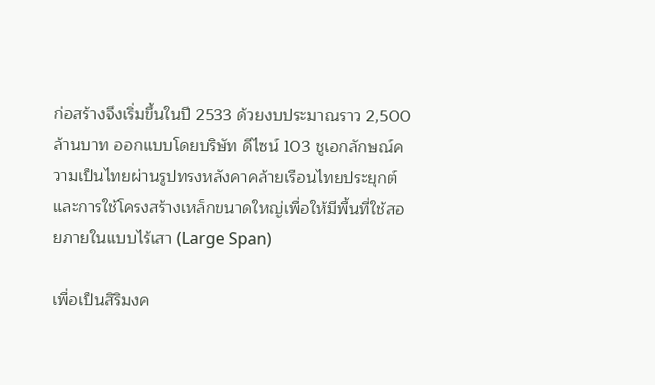ก่อสร้างจึงเริ่มขึ้นในปี 2533 ด้วยงบประมาณราว 2,500 ล้านบาท ออกแบบโดยบริษัท ดีไซน์ 103 ชูเอกลักษณ์ความเป็นไทยผ่านรูปทรงหลังคาคล้ายเรือนไทยประยุกต์ และการใช้โครงสร้างเหล็กขนาดใหญ่เพื่อให้มีพื้นที่ใช้สอยภายในแบบไร้เสา (Large Span)

เพื่อเป็นสิริมงค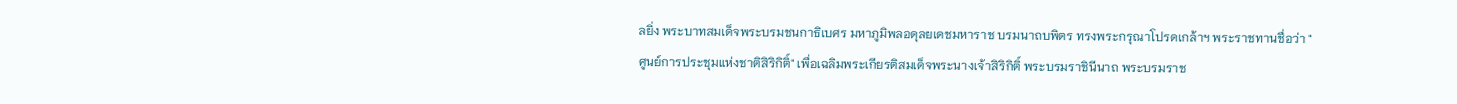ลยิ่ง พระบาทสมเด็จพระบรมชนกาธิเบศร มหาภูมิพลอดุลยเดชมหาราช บรมนาถบพิตร ทรงพระกรุณาโปรดเกล้าฯ พระราชทานชื่อว่า "ศูนย์การประชุมแห่งชาติสิริกิติ์" เพื่อเฉลิมพระเกียรติสมเด็จพระนางเจ้าสิริกิติ์ พระบรมราชินีนาถ พระบรมราช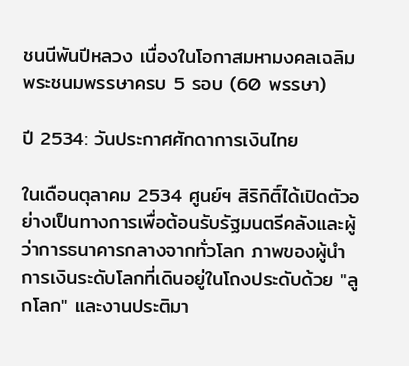ชนนีพันปีหลวง เนื่องในโอกาสมหามงคลเฉลิมพระชนมพรรษาครบ 5 รอบ (60 พรรษา)

ปี 2534: วันประกาศศักดาการเงินไทย

ในเดือนตุลาคม 2534 ศูนย์ฯ สิริกิติ์ได้เปิดตัวอย่างเป็นทางการเพื่อต้อนรับรัฐมนตรีคลังและผู้ว่าการธนาคารกลางจากทั่วโลก ภาพของผู้นำการเงินระดับโลกที่เดินอยู่ในโถงประดับด้วย "ลูกโลก" และงานประติมา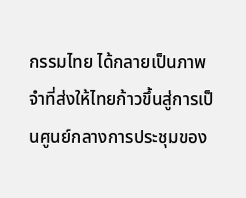กรรมไทย ได้กลายเป็นภาพจำที่ส่งให้ไทยก้าวขึ้นสู่การเป็นศูนย์กลางการประชุมของ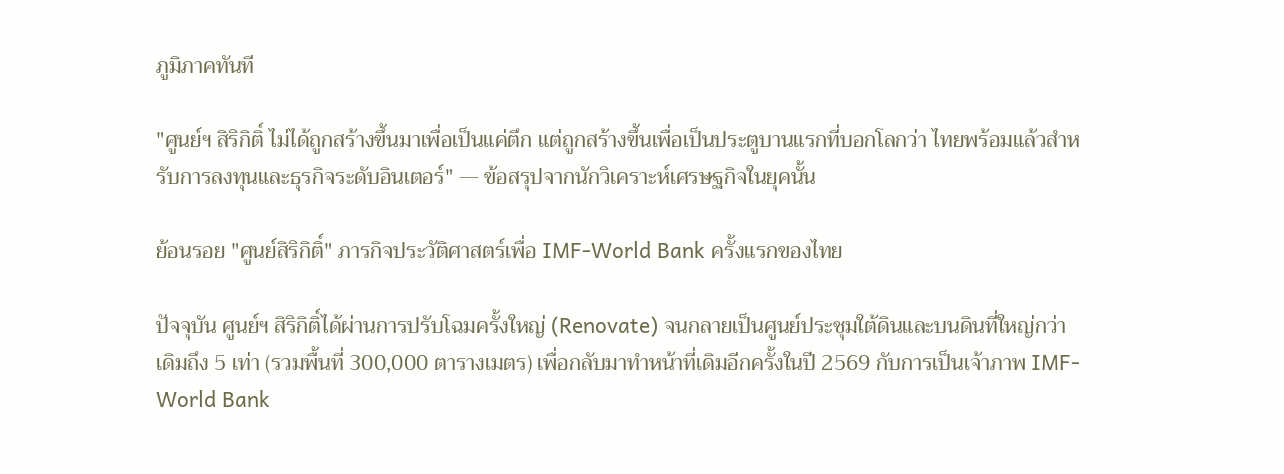ภูมิภาคทันที

"ศูนย์ฯ สิริกิติ์ ไม่ได้ถูกสร้างขึ้นมาเพื่อเป็นแค่ตึก แต่ถูกสร้างขึ้นเพื่อเป็นประตูบานแรกที่บอกโลกว่า ไทยพร้อมแล้วสำหรับการลงทุนและธุรกิจระดับอินเตอร์" — ข้อสรุปจากนักวิเคราะห์เศรษฐกิจในยุคนั้น

ย้อนรอย "ศูนย์สิริกิติ์" ภารกิจประวัติศาสตร์เพื่อ IMF-World Bank ครั้งแรกของไทย

ปัจจุบัน ศูนย์ฯ สิริกิติ์ได้ผ่านการปรับโฉมครั้งใหญ่ (Renovate) จนกลายเป็นศูนย์ประชุมใต้ดินและบนดินที่ใหญ่กว่าเดิมถึง 5 เท่า (รวมพื้นที่ 300,000 ตารางเมตร) เพื่อกลับมาทำหน้าที่เดิมอีกครั้งในปี 2569 กับการเป็นเจ้าภาพ IMF-World Bank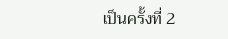เป็นครั้งที่ 2